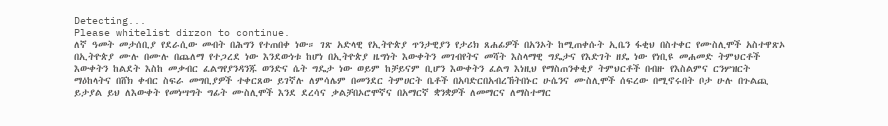Detecting...
Please whitelist dirzon to continue.
ለኛ ዓመት መታሰቢያ የደራሲው መብት በሕግን የተጠበቀ ነው። ገጽ አድላዊ የኢትዮጵያ ጥንታዊያን የታሪክ ጸሐፊዎች በአንኦት ከሚጠቀሱት ኢቤን ፋቂህ በስተቀር የሙስሊሞች አስተዋጽኦ በኢትዮጵያ ሙሉ በሙሉ በጨለማ የተጋረደ ነው እንደውነቱ ከሆነ በኢትዮጵያ ዜግነት እውቀትን መገብየትና መሻት እስላማዊ ግዴታና የእድገት ዘዴ ነው የነቢዩ መሐመድ ትምህርቶች እውቀትን ከልደት እስከ መቃብር ፈልግየያንዳንጁ ወንድና ሴት ግዴታ ነው ወይም ከቻይናም ቢሆን እውቀትን ፈልግ እነዚህ የማስጠንቀቂያ ትምህርቶች በብዙ የእስልምና ርንሦዝርት ማዕከላትና በሸክ ቀብር ስፍራ መግቢያዎች ተቀርጸው ይገኛሉ ለምሳሌም በመንደር ትምሀርት ቤቶች በአባድርበአብረኸትበኑር ሁሴንና ሙስሊሞች ሰፍረው በሚኖሩበት ቦታ ሁሉ በጉልጪ ይታያል ይህ ለእውቀት የመነሣግት ግፊት ሙስሊሞች እንደ ደረሳና ቃልቻበኦሮሞኛና በአማርኛ ቋንቋዎች ለመማርና ለማስተማር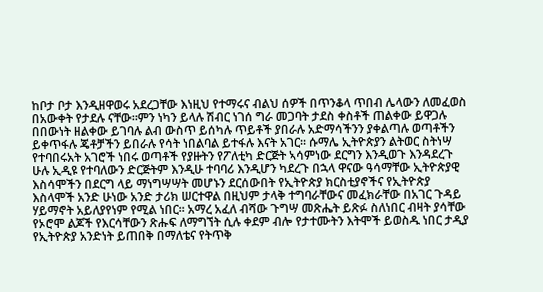ከቦታ ቦታ እንዲዘዋወሩ አደረጋቸው እነዚህ የተማሩና ብልህ ሰዎች በጥንቆላ ጥበብ ሌላውን ለመፈወስ በአውቀት የታደሉ ናቸው።ምን ነካን ይላሉ ሽብር ነገሰ ግራ መጋባት ታደስ ቀስቶች ጠልቀው ይዋጋሉ በበውነት ዘልቀው ይገባሉ ልብ ውስጥ ይሰካሉ ጥይቶች ያበራሉ አድማሳችንን ያቀልጣሉ ወጣቶችን ይቀጥፋሉ ጄቶቻችን ይበራሉ የሳት ነበልባል ይተፋሉ እናት አገር። ሱማሌ ኢትዮጵያን ልትወር ስትነሣ የተባበሩአት አገሮች ነበሩ ወጣቶች የያዙትን የፖለቲካ ድርጅት ኣሳምነው ደርግን እንዲወጉ እንዳደረጉ ሁሉ ኢዲዩ የተባለውን ድርጅትም እንዲሁ ተባባሪ እንዲሆን ካደረጉ በኋላ ዋናው ዓሳማቸው ኢትዮጵያዊ እስሳሞችን በደርግ ላይ ማነግሣሣት መሆኑን ደርሰውበት የኢትዮጵያ ክርስቲያኖችና የኢትዮጵያ እስላሞች አንድ ሁነው አንድ ታሪክ ሠርተዋል በዚህም ታላቅ ተግባራቸውና መፈክራቸው በአገር ጉዳይ ሃይማኖት አይለያየነም የሚል ነበር። አማረ አፈለ ብሻው ጉግሣ መጽሔት ይጽፉ ስለነበር ብዛት ያሳቸው የኦሮሞ ልጆች የእርሳቸውን ጽሑፍ ለማግኘት ሲሉ ቀደም ብሎ የታተሙትን እትሞች ይወስዱ ነበር ታዲያ የኢትዮጵያ አንድነት ይጠበቅ በማለቴና የትጥቅ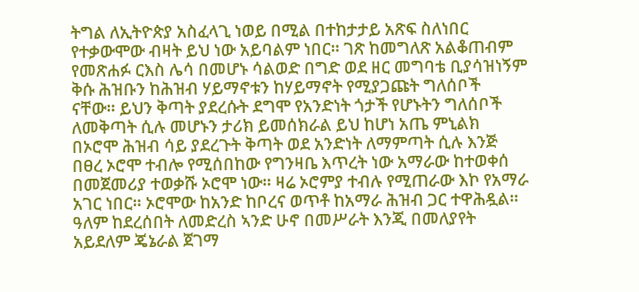ትግል ለኢትዮጵያ አስፈላጊ ነወይ በሚል በተከታታይ አጽፍ ስለነበር የተቃውሞው ብዛት ይህ ነው አይባልም ነበር። ገጽ ከመግለጽ አልቆጠብም የመጽሐፉ ርእስ ሌሳ በመሆኑ ሳልወድ በግድ ወደ ዘር መግባቴ ቢያሳዝነኝም ቅሱ ሕዝቡን ከሕዝብ ሃይማኖቱን ከሃይማኖት የሚያጋጩት ግለሰቦች ናቸው። ይህን ቅጣት ያደረሱት ደግሞ የአንድነት ጎታች የሆኑትን ግለሰቦች ለመቅጣት ሲሉ መሆኑን ታሪክ ይመሰክራል ይህ ከሆነ አጤ ምኒልክ በኦሮሞ ሕዝብ ሳይ ያደረጉት ቅጣት ወደ አንድነት ለማምጣት ሲሉ እንጅ በፀረ ኦሮሞ ተብሎ የሚሰበከው የግንዛቤ እጥረት ነው አማራው ከተወቀሰ በመጀመሪያ ተወቃሹ ኦሮሞ ነው። ዛሬ ኦሮምያ ተብሉ የሚጠራው እኮ የአማራ አገር ነበር። ኦሮሞው ከአንድ ከቦረና ወጥቶ ከአማራ ሕዝብ ጋር ተዋሕዷል። ዓለም ከደረሰበት ለመድረስ ኣንድ ሁኖ በመሥራት እንጂ በመለያየት አይደለም ጄኔራል ጀገማ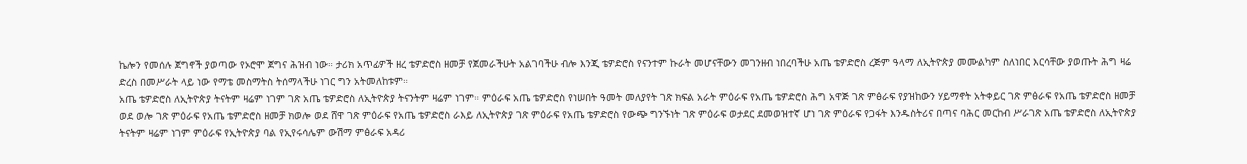ኬሎን የመሰሉ ጀግኖች ያወጣው የኦሮሞ ጀግና ሕዝብ ነው። ታሪክ አጥፊዎች ዘረ ቴዎድሮስ ዘመቻ የጀመራችሁት አልገባችሁ ብሎ እንጂ ቴዎድሮስ የናንተም ኩራት መሆናቸውን መገንዘብ ነበረባችሁ አጤ ቴዎድሮስ ረጅም ዓላማ ለኢትዮጵያ መሙልካም ስለነበር እርሳቸው ያወጡት ሕግ ዛሬ ድረስ በመሥራት ላይ ነው የማቴ መስማትስ ትሰማላችሁ ነገር ግን አትመለከቱም።
አጤ ቴዎድሮስ ለኢትዮጵያ ትናትም ዛሬም ነገም ገጽ አጤ ቴዎድሮስ ለኢትዮጵያ ትናንትም ዛሬም ነገም። ምዕራፍ አጤ ቴዎድሮስ የነሠበት ዓመት መለያየት ገጽ ክፍል አራት ምዕራፍ የአጤ ቴዎድሮስ ሕግ አዋጅ ገጽ ምፅራፍ የያዝከውን ሃይማኖት አትቀይር ገጽ ምፅራፍ የአጤ ቴዎድሮስ ዘመቻ ወደ ወሎ ገጽ ምዕራፍ የአጤ ቴምድሮስ ዘመቻ ክወሎ ወደ ሸዋ ገጽ ምዕራፍ የአጤ ቴዎድሮስ ራእይ ለኢትዮጵያ ገጽ ምዕራፍ የአጤ ቴዎድሮስ የውጭ ግንኙነት ገጽ ምዕራፍ ወታደር ደመወዝተኛ ሆነ ገጽ ምዕራፍ የጋፋት እንዱስትሪና በጣና ባሕር መርከብ ሥራገጽ አጤ ቴዎድሮስ ለኢትዮጵያ ትናትም ዛሬም ነገም ምዕራፍ የኢትዮጵያ ባል የኢየሩሳሌም ውሽማ ምፅራፍ አዳሪ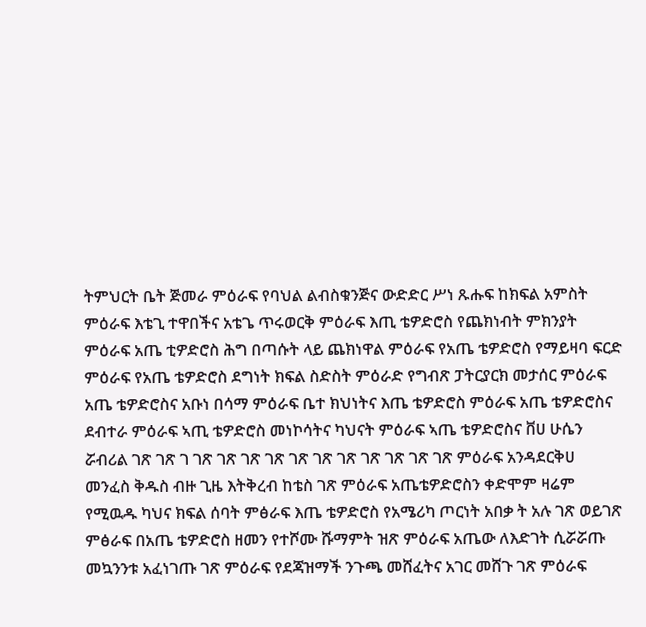ትምህርት ቤት ጅመራ ምዕራፍ የባህል ልብስቁንጅና ውድድር ሥነ ጹሑፍ ከክፍል አምስት ምዕራፍ እቴጊ ተዋበችና አቴጌ ጥሩወርቅ ምዕራፍ እጢ ቴዎድሮስ የጨክነብት ምክንያት ምዕራፍ አጤ ቲዎድሮስ ሕግ በጣሱት ላይ ጨክነዋል ምዕራፍ የአጤ ቴዎድሮስ የማይዛባ ፍርድ ምዕራፍ የአጤ ቴዎድሮስ ደግነት ክፍል ስድስት ምዕራድ የግብጽ ፓትርያርክ መታሰር ምዕራፍ አጤ ቴዎድሮስና አቡነ በሳማ ምዕራፍ ቤተ ክህነትና እጤ ቴዎድሮስ ምዕራፍ አጤ ቴዎድሮስና ደብተራ ምዕራፍ ኣጢ ቴዎድሮስ መነኮሳትና ካህናት ምዕራፍ ኣጤ ቴዎድሮስና ቨሀ ሁሴን ሯብሪል ገጽ ገጽ ገ ገጽ ገጽ ገጽ ገጽ ገጽ ገጽ ገጽ ገጽ ገጽ ገጽ ገጽ ምዕራፍ አንዳደርቅሀ መንፈስ ቅዱስ ብዙ ጊዜ እትቅረብ ከቴስ ገጽ ምዕራፍ አጤቴዎድሮስን ቀድሞም ዛሬም የሚዉዱ ካህና ክፍል ሰባት ምፅራፍ እጤ ቴዎድሮስ የአሜሪካ ጦርነት አበቃ ት አሉ ገጽ ወይገጽ ምፅራፍ በአጤ ቴዎድሮስ ዘመን የተሾሙ ሹማምት ዝጽ ምዕራፍ አጤው ለእድገት ሲሯሯጡ መኳንንቱ አፈነገጡ ገጽ ምዕራፍ የደጃዝማች ንጉጫ መሸፈትና አገር መሸጉ ገጽ ምዕራፍ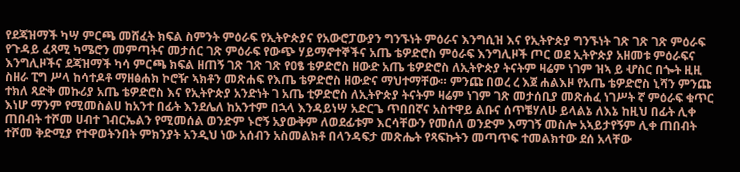የደጃዝማች ካሣ ምርጫ መሸፈት ክፍል ስምንት ምዕራፍ የኢትዮጵያና የአውሮፓውያን ግንኙነት ምዕራና እንግሲዝ እና የኢትዮጵያ ግንኙነት ገጽ ገጽ ገጽ ምዕራፍ የጉዳይ ፈጻሚ ካሜሮን መምጣትና መታሰር ገጽ ምዕራፍ የውጭ ሃይማኖተኞችና አጤ ቴዎድሮስ ምዕራፍ እንግሊዞች ጦር ወደ ኢትዮጵያ አዘመቱ ምዕራፍና እንግሊዞችና ደጃዝማች ካሳ ምርጫ ክፍል ዘጠኝ ገጽ ገጽ ገጽ የዐፄ ቴዎድሮስ ዘውድ አጤ ቴዎድሮስ ለኢትዮጵያ ትናትም ዛሬም ነገም ዝኣ ይ ሇስር በጐት ዚዚ ስዘራ ፒግ ሥላ ከሳተዶቶ ማዘፅሐክ ኮሮዥ ኣክቶን መጽሐፍ የእጤ ቴዎድሮስ ዘውድና ማህተማቸው። ምንጩ በወረ ረ እጀ ሐልእዞ የአጤ ቴዎድሮስ ኒሻን ምንጩ ተክለ ጻድቅ መኩሪያ አጤ ቴዎድሮስ እና የኢትዮጵያ አንድነት ገ አጤ ቲዎድሮስ ለኢትዮጵያ ትናትም ዛሬም ነገም ገጽ መታሰቢያ መጽሐፈ ነገሥት ኛ ምዕራፍ ቁጥር እነሆ ማንም የሚመስልሀ ከአንተ በፊት እንደሌለ ከአንተም በኋላ እንዳይነሣ አድርጌ ጥበበኛና አስተዋይ ልቡና ሰጥቼሃለሁ ይላልኔ ለእኔ ከዚህ በፊት ሊቀ ጠበብት ተሾመ ሀብተ ገብርኤልን የሚመሰል ወንድም ኑሮኝ አያውቅም ለወደፊቱም እርሳቸውን የመሰለ ወንድም እማገኝ መስሎ አኣይታየኝም ሊቀ ጠበብት ተሾመ ቅድሚያ የተዋወትንበት ምክንያት አንዲህ ነው አሰብን አስመልክቶ በላንዳፍታ መጽሔት የጻፍኩትን መጣጥፍ ተመልክተው ደሰ አላቸው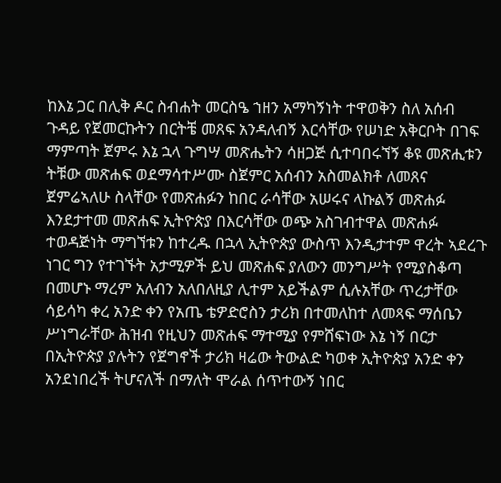ከእኔ ጋር በሊቅ ዶር ስብሐት መርስዔ ኀዘን አማካኝነት ተዋወቅን ስለ አሰብ ጉዳይ የጀመርኩትን በርትቼ መጸፍ አንዳለብኝ እርሳቸው የሠነድ አቅርቦት በገፍ ማምጣት ጀምሩ እኔ ኋላ ጉግሣ መጽሔትን ሳዘጋጅ ሲተባበሩኘኝ ቆዩ መጽሒቱን ትቹው መጽሐፍ ወደማሳተሥሙ ስጀምር አሰብን አስመልክቶ ለመጸና ጀምሬኣለሁ ስላቸው የመጽሐፉን ከበር ራሳቸው አሠሩና ላኩልኝ መጽሐፉ እንደታተመ መጽሐፍ ኢትዮጵያ በእርሳቸው ወጭ አስገብተዋል መጽሐፉ ተወዳጅነት ማግኘቱን ከተረዱ በኋላ ኢትዮጵያ ውስጥ እንዲታተም ዋረት ኣደረጉ ነገር ግን የተገኙት አታሚዎች ይህ መጽሐፍ ያለውን መንግሥት የሚያስቆጣ በመሆኑ ማረም አለብን አለበለዚያ ሊተም አይችልም ሲሉአቸው ጥረታቸው ሳይሳካ ቀረ አንድ ቀን የአጤ ቴዎድሮስን ታሪክ በተመለከተ ለመጻፍ ማሰቤን ሥነግራቸው ሕዝብ የዚህን መጽሐፍ ማተሚያ የምሸፍነው እኔ ነኝ በርታ በኢትዮጵያ ያሉትን የጀግኖች ታሪክ ዛሬው ትውልድ ካወቀ ኢትዮጵያ አንድ ቀን አንደነበረች ትሆናለች በማለት ሞራል ሰጥተውኝ ነበር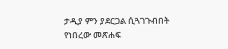ታዲያ ምን ያደርጋል ሲጓገጉብበት የነበረው መጽሐፍ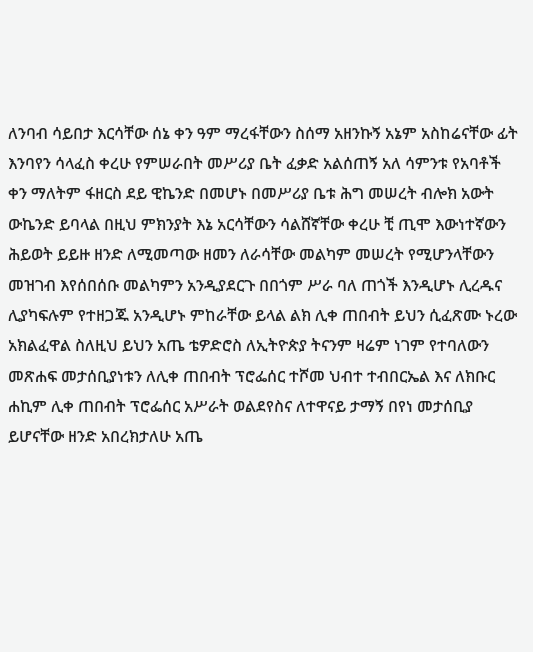ለንባብ ሳይበታ እርሳቸው ሰኔ ቀን ዓም ማረፋቸውን ስሰማ አዘንኩኝ አኔም አስከሬናቸው ፊት እንባየን ሳላፈስ ቀረሁ የምሠራበት መሥሪያ ቤት ፈቃድ አልሰጠኝ አለ ሳምንቱ የአባቶች ቀን ማለትም ፋዘርስ ደይ ዊኬንድ በመሆኑ በመሥሪያ ቤቱ ሕግ መሠረት ብሎክ አውት ውኬንድ ይባላል በዚህ ምክንያት እኔ አርሳቸውን ሳልሸኛቸው ቀረሁ ቺ ጢሞ እውነተኛውን ሕይወት ይይዙ ዘንድ ለሚመጣው ዘመን ለራሳቸው መልካም መሠረት የሚሆንላቸውን መዝገብ እየሰበሰቡ መልካምን አንዲያደርጉ በበጎም ሥራ ባለ ጠጎች እንዲሆኑ ሊረዱና ሊያካፍሉም የተዘጋጁ አንዲሆኑ ምከራቸው ይላል ልክ ሊቀ ጠበብት ይህን ሲፈጽሙ ኑረው አክልፈዋል ስለዚህ ይህን አጤ ቴዎድሮስ ለኢትዮጵያ ትናንም ዛሬም ነገም የተባለውን መጽሐፍ መታሰቢያነቱን ለሊቀ ጠበብት ፕሮፌሰር ተሾመ ህብተ ተብበርኤል እና ለክቡር ሐኪም ሊቀ ጠበብት ፕሮፌሰር አሥራት ወልደየስና ለተዋናይ ታማኝ በየነ መታሰቢያ ይሆናቸው ዘንድ አበረክታለሁ አጤ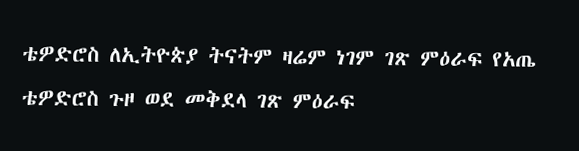ቴዎድሮስ ለኢትዮጵያ ትናትም ዛሬም ነገም ገጽ ምዕራፍ የአጤ ቴዎድሮስ ጉዞ ወደ መቅደላ ገጽ ምዕራፍ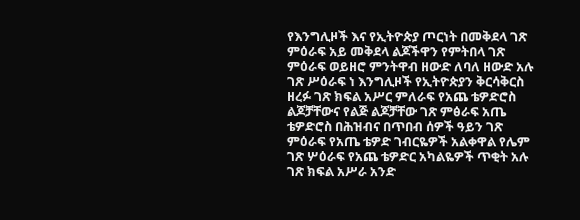የእንግሊዞች እና የኢትዮጵያ ጦርነት በመቅደላ ገጽ ምዕራፍ አይ መቅደላ ልጆችዋን የምትበላ ገጽ ምዕራፍ ወይዘሮ ምንትዋብ ዘውድ ለባለ ዘውድ አሉ ገጽ ሥዕራፍ ነ እንግሊዞች የኢትዮጵያን ቅርሳቅርስ ዘረፉ ገጽ ክፍል አሥር ምለራፍ የአጨ ቴዎድሮስ ልጆቻቸውና የልጅ ልጆቻቸው ገጽ ምፅራፍ አጤ ቴዎድሮስ በሕዝብና በጥበብ ሰዎች ዓይን ገጽ ምዕራፍ የአጤ ቴዎድ ገብርዬዎች አልቀዋል የሌም ገጽ ሦዕራፍ የአጨ ቴዎድር አካልዬዎች ጥቂት አሉ ገጽ ክፍል አሥራ አንድ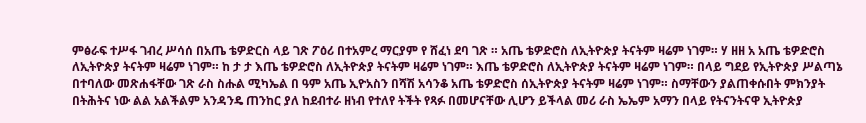ምፅራፍ ተሥፋ ገብረ ሥሳሰ በአጤ ቴዎድርስ ላይ ገጽ ፖዕሪ በተአምረ ማርያም የ ሸፈነ ደባ ገጽ ። አጤ ቴዎድሮስ ለኢትዮጵያ ትናትም ዛሬም ነገም። ሃ ዘዘ አ አጤ ቴዎድሮስ ለኢትዮጵያ ትናትም ዛሬም ነገም። ከ ታ ታ እጤ ቴዎድሮስ ለኢትዮጵያ ትናትም ዛሬም ነገም። እጤ ቴዎድሮስ ለኢትዮጵያ ትናትም ዛሬም ነገም። በላይ ግደይ የኢትዮጵያ ሥልጣኔ በተባለው መጽሐፋቸው ገጽ ራስ ስሑል ሚካኤል በ ዓም አጤ ኢዮአስን በሻሽ አሳንቆ አጤ ቴዎድሮስ ሰኢትዮጵያ ትናትም ዛሬም ነገም። ስማቸውን ያልጠቀሱበት ምክንያት በትሕትና ነው ልል አልችልም አንዳንዴ ጠንከር ያለ ከደብተራ ዘነብ የተለየ ትችት የጻፉ በመሆናቸው ሊሆን ይችላል መሪ ራስ ኤኤም አማን በላይ የትናንትናዋ ኢትዮጵያ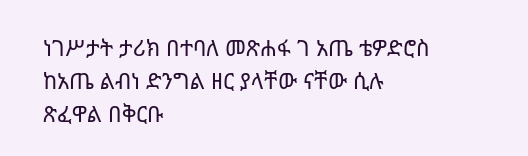ነገሥታት ታሪክ በተባለ መጽሐፋ ገ አጤ ቴዎድሮስ ከአጤ ልብነ ድንግል ዘር ያላቸው ናቸው ሲሉ ጽፈዋል በቅርቡ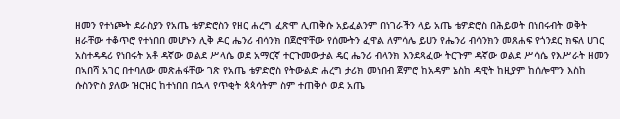ዘመን የተነጮት ደራስያን የአጤ ቴዎድሮስን የዘር ሐረግ ፈጽሞ ሊጠቅሱ አይፈልንም በነገራችን ላይ አጤ ቴዎድሮስ በሕይወት በነበሩብት ወቅት ዘራቸው ተቆጥሮ የተነበበ መሆኑን ሊቅ ዶር ሔንሪ ብሳንክ በጀሮዋቸው የሰሙትን ፈዋል ለምሳሌ ይሀን የሔንሪ ብሳንክን መጸሐፍ የጎንደር ክፍለ ሀገር አስተዳዳሪ የነበሩት አቶ ዳኛው ወልደ ሥላሴ ወደ አማርኛ ተርጉመውታል ዴር ሔንሪ ብላንክ እንደጻፈው ትርጉም ዳኛው ወልደ ሥሳሴ የእሥራት ዘመን በኣበሻ አገር በተባለው መጽሐፋቸው ገጽ የአጤ ቴዎድሮስ የትውልድ ሐረግ ታሪክ መነበብ ጀምሮ ከአዳም ኔስከ ዳዊት ከዚያም ከሰሎሞን እስከ ሱስንዮስ ያለው ዝርዝር ከተነበበ በኋላ የጥቂት ጳጳሳትም ስም ተጠቅሶ ወደ አጤ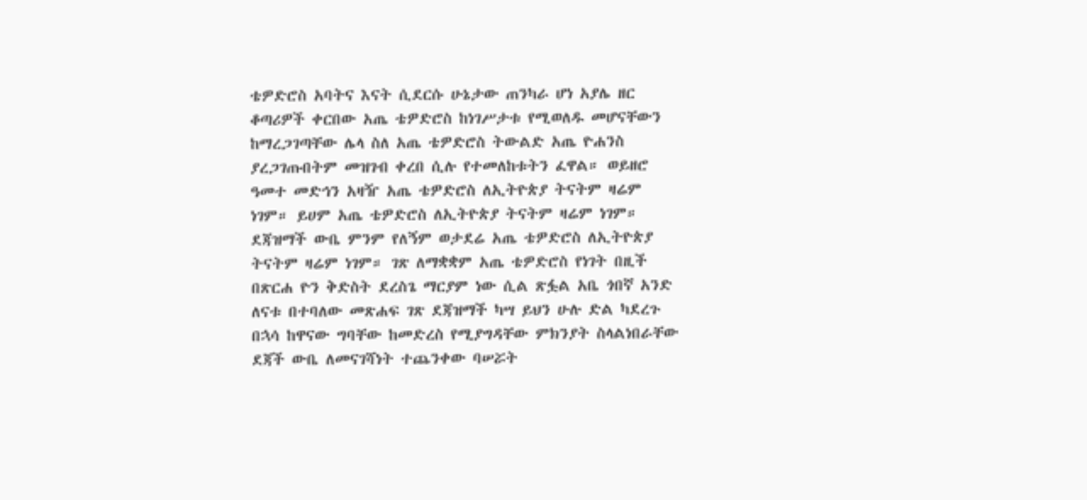ቴዎድሮስ አባትና እናት ሲደርሱ ሁኔታው ጠንካራ ሆነ አያሌ ዘር ቆጣሪዎች ቀርበው አጤ ቴዎድሮስ ከነገሥታቱ የሚወለዱ መሆናቸውን ከማረጋገጣቸው ሌላ ስለ አጤ ቴዎድሮስ ትውልድ አጤ ዮሐንስ ያረጋገጡበትም መዝገብ ቀረበ ሲሉ የተመለከቱትን ፈዋል። ወይዘሮ ዓመተ መድኅን አዛዥ አጤ ቴዎድሮስ ለኢትዮጵያ ትናትም ዛሬም ነገም። ይሀም አጤ ቴዎድሮስ ለኢትዮጵያ ትናትም ዛሬም ነገም። ደጃዝማች ውቤ ምንም የለኝም ወታደሬ አጤ ቴዎድሮስ ለኢትዮጵያ ትናትም ዛሬም ነገም። ገጽ ለማቋቋም አጤ ቴዎድሮስ የነገት በዚች በጽርሐ ዮን ቅድስት ደረስጌ ማርያም ነው ሲል ጽፏል አቤ ጎበኛ አንድ ለናቱ በተባለው መጽሐፍ ገጽ ደጃዝማች ካሣ ይህን ሁሉ ድል ካደረጉ በኋሳ ከዋናው ግባቸው ከመድረስ የሚያግዳቸው ምክንያት ስላልነበራቸው ደጃች ውቤ ለመናገሻነት ተጨንቀው ባሠሯት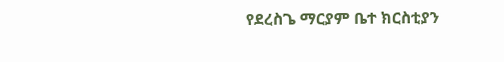የደረስጌ ማርያም ቤተ ክርስቲያን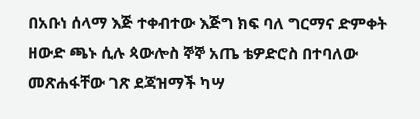በአቡነ ሰላማ እጅ ተቀብተው እጅግ ክፍ ባለ ግርማና ድምቀት ዘውድ ጫኑ ሲሉ ጳውሎስ ኞኞ አጤ ቴዎድሮስ በተባለው መጽሐፋቸው ገጽ ደጃዝማች ካሣ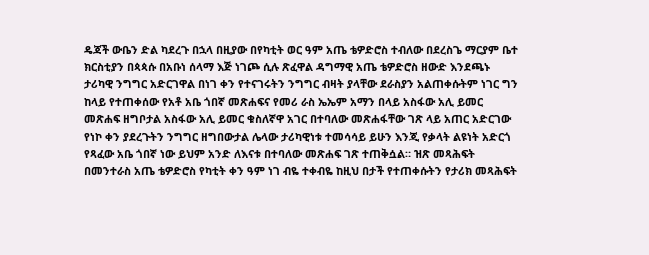ዴጃች ውቤን ድል ካደረጉ በኋላ በዚያው በየካቲት ወር ዓም አጤ ቴዎድሮስ ተብለው በደረስጌ ማርያም ቤተ ክርስቲያን በጳጳሱ በአቡነ ሰላማ እጅ ነገጮ ሲሉ ጽፈዋል ዳግማዊ አጤ ቴዎድሮስ ዘውድ እንደጫኑ ታሪካዊ ንግግር አድርገዋል በነገ ቀን የተናገሩትን ንግግር ብዛት ያላቸው ደራስያን አልጠቀሱትም ነገር ግን ከላይ የተጠቀሰው የአቶ አቤ ጎበኛ መጽሐፍና የመሪ ራስ ኤኤም አማን በላይ አስፋው አሊ ይመር መጽሐፍ ዘግቦታል አስፋው አሊ ይመር ቁስለኛዋ አገር በተባለው መጽሐፋቸው ገጽ ላይ አጠር አድርገው የነኮ ቀን ያደረጉትን ንግግር ዘግበውታል ሌላው ታሪካዊነቱ ተመሳሳይ ይሁን እንጂ የቃላት ልዩነት አድርጎ የጻፈው አቤ ጎበኛ ነው ይህም አንድ ለእናቱ በተባለው መጽሐፍ ገጽ ተጠቅሷል። ዝጽ መጻሕፍት በመንተራስ አጤ ቴዎድሮስ የካቲት ቀን ዓም ነገ ብዬ ተቀብዬ ከዚህ በታች የተጠቀሱትን የታሪክ መጻሕፍት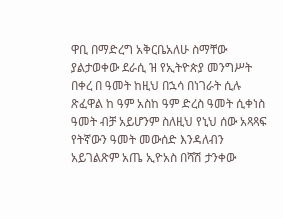ዋቢ በማድረግ አቅርቤአለሁ ስማቸው ያልታወቀው ደራሲ ዝ የኢትዮጵያ መንግሥት በቀረ በ ዓመት ከዚህ በኋሳ በነገራት ሲሉ ጽፈዋል ከ ዓም አስከ ዓም ድረስ ዓመት ሲቀነስ ዓመት ብቻ አይሆንም ስለዚህ የኒህ ሰው አጻጻፍ የትኛውን ዓመት መውሰድ እንዳለብን አይገልጽም አጤ ኢዮአስ በሻሽ ታንቀው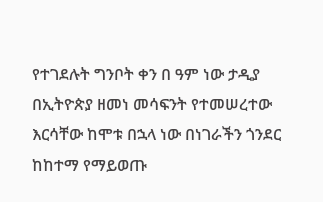የተገደሉት ግንቦት ቀን በ ዓም ነው ታዲያ በኢትዮጵያ ዘመነ መሳፍንት የተመሠረተው እርሳቸው ከሞቱ በኋላ ነው በነገራችን ጎንደር ከከተማ የማይወጡ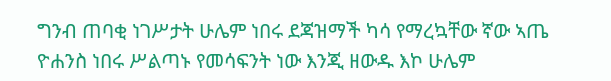ግንብ ጠባቂ ነገሥታት ሁሌም ነበሩ ደጃዝማች ካሳ የማረኳቸው ኛው ኣጤ ዮሐንስ ነበሩ ሥልጣኑ የመሳፍንት ነው እንጂ ዘውዱ እኮ ሁሌም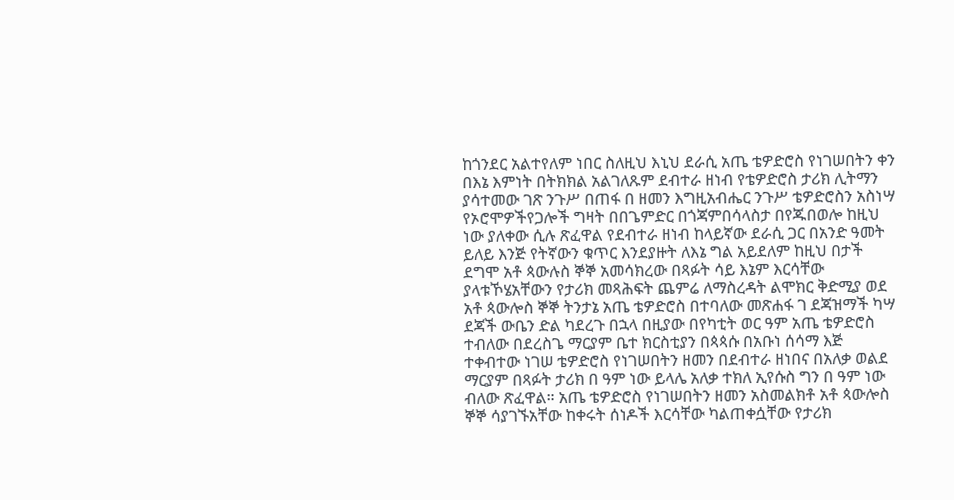ከጎንደር አልተየለም ነበር ስለዚህ እኒህ ደራሲ አጤ ቴዎድሮስ የነገሠበትን ቀን በእኔ እምነት በትክክል አልገለጹም ደብተራ ዘነብ የቴዎድሮስ ታሪክ ሊትማን ያሳተመው ገጽ ንጉሥ በጠፋ በ ዘመን እግዚአብሔር ንጉሥ ቴዎድሮስን አስነሣ የኦሮሞዎችየጋሎች ግዛት በበጌምድር በጎጃምበሳላስታ በየጁበወሎ ከዚህ ነው ያለቀው ሲሉ ጽፈዋል የደብተራ ዘነብ ከላይኛው ደራሲ ጋር በአንድ ዓመት ይለይ እንጅ የትኛውን ቁጥር እንደያዙት ለእኔ ግል አይደለም ከዚህ በታች ደግሞ አቶ ጳውሉስ ኞኞ አመሳክረው በጻፉት ሳይ እኔም እርሳቸው ያላቱኾሄአቸውን የታሪክ መጻሕፍት ጨምሬ ለማስረዳት ልሞክር ቅድሚያ ወደ አቶ ጳውሎስ ኞኞ ትንታኔ አጤ ቴዎድሮስ በተባለው መጽሐፋ ገ ደጃዝማች ካሣ ደጃች ውቤን ድል ካደረጉ በኋላ በዚያው በየካቲት ወር ዓም አጤ ቴዎድሮስ ተብለው በደረስጌ ማርያም ቤተ ክርስቲያን በጳጳሱ በአቡነ ሰሳማ እጅ ተቀብተው ነገሠ ቴዎድሮስ የነገሠበትን ዘመን በደብተራ ዘነበና በአለቃ ወልደ ማርያም በጻፉት ታሪክ በ ዓም ነው ይላሌ አለቃ ተክለ ኢየሱስ ግን በ ዓም ነው ብለው ጽፈዋል። አጤ ቴዎድሮስ የነገሠበትን ዘመን አስመልክቶ አቶ ጳውሎስ ኞኞ ሳያገኙአቸው ከቀሩት ሰነዶች እርሳቸው ካልጠቀሷቸው የታሪክ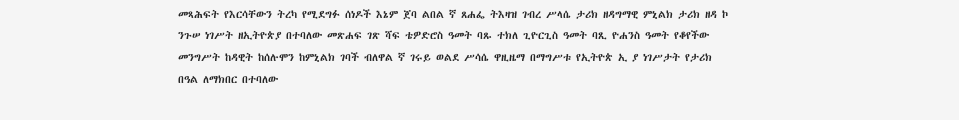መጻሕፍት የእርሳቸውን ትረካ የሚደግፉ ሰነዶች እኔም ጀባ ልበል ኛ ጸሐፌ ትእዛዝ ገብረ ሥላሴ ታሪክ ዘዳግማዊ ምኒልክ ታሪክ ዘዳ ኮ ንጉሠ ነገሥት ዘኢትዮጵያ በተባለው መጽሐፍ ገጽ ሻፍ ቴዎድሮስ ዓመት ባጹ ተክለ ጊዮርጊስ ዓመት ባጺ ዮሐንስ ዓመት የቆየችው መንግሥት ከዳዊት ከሰሉሞን ከምኒልክ ገባች ብለዋል ኛ ገሩይ ወልደ ሥሳሴ ዋዚዜማ በማግሥቱ የኢትዮጵ ኢ ያ ነገሥታት የታሪክ በዓል ለማክበር በተባለው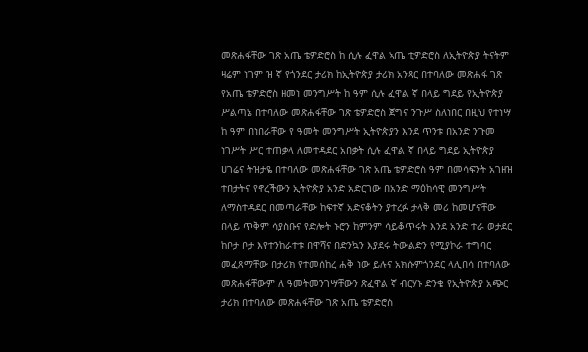መጽሐፋቸው ገጽ አጤ ቴዎድሮስ ከ ሲሉ ፈዋል ኣጤ ቲዎድሮስ ለኢትዮጵያ ትናትም ዛሬም ነገም ዝ ኛ የጎንደር ታሪክ ከኢትዮጵያ ታሪክ አንጻር በተባለው መጽሐፋ ገጽ የአጤ ቴዎድሮስ ዘመነ መንግሥት ከ ዓም ሲሉ ፈዋል ኛ በላይ ግደይ የኢትዮጵያ ሥልጣኔ በተባለው መጽሐፋቸው ገጽ ቴዎድሮስ ጀግና ንጉሥ ስለነበር በዚህ የተነሣ ከ ዓም በነበራቸው የ ዓመት መንግሥት ኢትዮጵያን እንደ ጥንቱ በአንድ ንጉመ ነገሥት ሥር ተጠቃላ ለመተዳደር አበቃት ሲሉ ፈዋል ኛ በላይ ግደይ ኢትዮጵያ ሀገሬና ትዝታዬ በተባለው መጽሐፋቸው ገጽ አጤ ቴዎድሮስ ዓም በመሳፍንት አገዘዝ ተበታትና የኖረችውን ኢትዮጵያ አንድ አድርገው በአንድ ማዕከሳዊ መንግሥት ለማስተዳደር በመጣራቸው ከፍተኛ አድናቆትን ያተረፉ ታላቅ መሪ ከመሆናቸው በላይ ጥቅም ሳያስቡና የድሎት ኑሮን ከምንም ሳይቆጥሩት እንደ አንድ ተራ ወታደር ከቦታ ቦታ እየተንከራተቱ በዋሻና በድንኳን እያደሩ ትውልድን የሚያኮራ ተግባር መፈጸማቸው በታሪክ የተመሰከረ ሐቅ ነው ይሉና አክሱምጎንደር ላሊበሳ በተባለው መጽሐፋቸውም ለ ዓመትመንገሣቸውን ጽፈዋል ኛ ብርሃኑ ድንቄ የኢትዮጵያ አጭር ታሪክ በተባለው መጽሐፋቸው ገጽ አጤ ቴዎድሮስ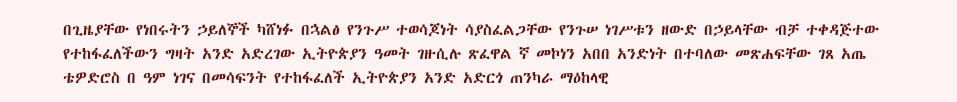በጊዜያቸው የነበሩትን ኃይለኞች ካሸነፉ በኋልፅ የንጉሥ ተወሳጆነት ሳያስፈልጋቸው የንጉሠ ነገሥቱን ዘውድ በኃይላቸው ብቻ ተቀዳጅተው የተከፋፈለችውን ግዛት አንድ አድረገው ኢትዮጵያን ዓመት ገዙሲሉ ጽፈዋል ኛ መኮነን አበበ አንድነት በተባለው መጽሐፍቸው ገጸ አጤ ቴዎድሮስ በ ዓም ነገና በመሳፍንት የተከፋፈለች ኢትዮጵያን አንድ አድርጎ ጠንካራ ማዕከላዊ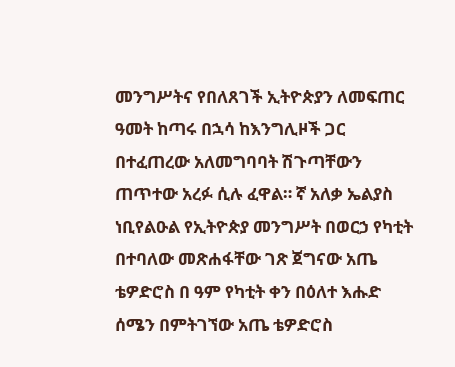መንግሥትና የበለጸገች ኢትዮጵያን ለመፍጠር ዓመት ከጣሩ በኋሳ ከእንግሊዞች ጋር በተፈጠረው አለመግባባት ሽጉጣቸውን ጠጥተው አረፉ ሲሉ ፈዋል። ኛ አለቃ ኤልያስ ነቢየልዑል የኢትዮጵያ መንግሥት በወርኃ የካቲት በተባለው መጽሐፋቸው ገጽ ጀግናው አጤ ቴዎድሮስ በ ዓም የካቲት ቀን በዕለተ እሑድ ሰሜን በምትገኘው አጤ ቴዎድሮስ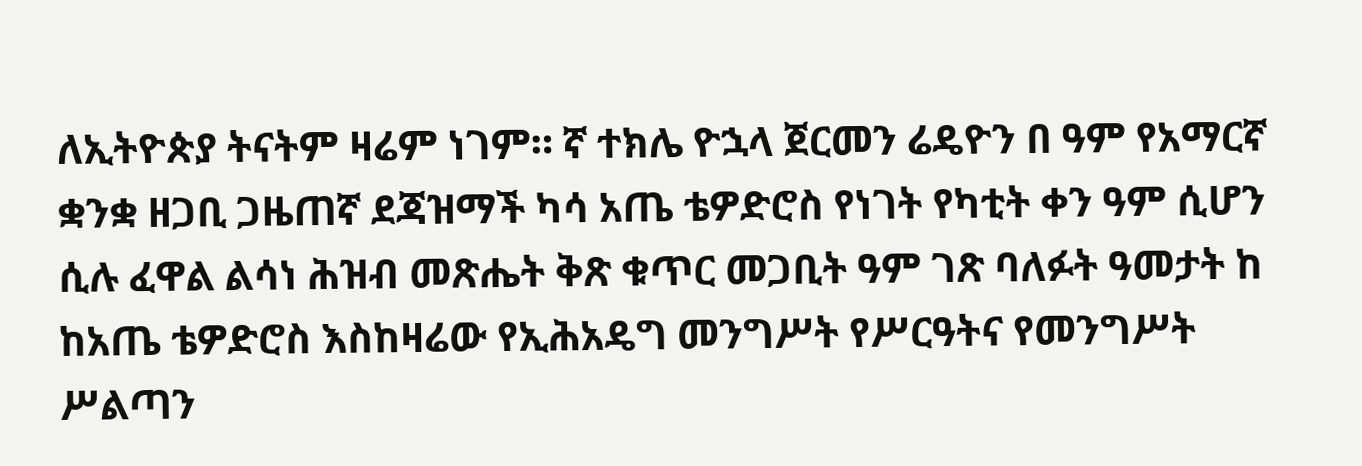ለኢትዮጵያ ትናትም ዛሬም ነገም። ኛ ተክሌ ዮኋላ ጀርመን ሬዴዮን በ ዓም የአማርኛ ቋንቋ ዘጋቢ ጋዜጠኛ ደጃዝማች ካሳ አጤ ቴዎድሮስ የነገት የካቲት ቀን ዓም ሲሆን ሲሉ ፈዋል ልሳነ ሕዝብ መጽሔት ቅጽ ቁጥር መጋቢት ዓም ገጽ ባለፉት ዓመታት ከ ከአጤ ቴዎድሮስ እስከዛሬው የኢሕአዴግ መንግሥት የሥርዓትና የመንግሥት ሥልጣን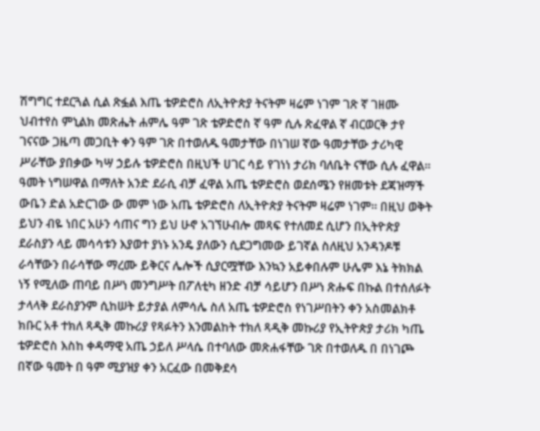ሽግግር ተደርጓል ሲል ጽፏል እጤ ቴዎድሮስ ለኢትዮጵያ ትናትም ዛሬም ነገም ገጽ ኛ ገዘሙ ህብተየስ ምኒልክ መጽሔት ሐምሌ ዓም ገጽ ቴዎድሮስ ኛ ዓም ሲሉ ጽፈዋል ኛ ብርወርቅ ታየ ገናናው ጋዜጣ መጋቢት ቀን ዓም ገጽ በተወለዱ ዓመታቸው በነገሠ ኛው ዓመታቸው ታሪካዊ ሥራቸው ያበቃው ካሣ ኃይሉ ቴዎድሮስ በዚህች ሀገር ሳይ የገነነ ታሪክ ባለቤት ናቸው ሲሉ ፈዋል። ዓመት ነግሠዋል በማለት አንድ ደራሲ ብቻ ፈዋል አጤ ቴዎድሮስ ወደሰሜን የዘመቱት ደጃዝማች ውቤን ድል አድርገው ው መም ነው አጤ ቴዎድሮስ ለኢትዮጵያ ትናትም ዛሬም ነገም። በዚህ ወቅት ይህን ብዬ ነበር አሁን ሳጠና ግን ይህ ሁኖ አገኘሁብሎ መጻፍ የተለመደ ሲሆን በኢትዮጵያ ደራስያን ላይ መሳሳቱን እያወተ ያነኑ አንዴ ያለውን ሲደጋግመው ይገኛል ስለዚህ አንዳንዶቹ ራሳቸውን በራሳቸው ማረሙ ይቅርና ሌሎች ሲያርሟቸው እንኳን አይቀበሉም ሁሌም እኔ ትክክል ነኝ የሚለው ጠባይ በሥነ መንግሥት በፖለቲካ ዘንድ ብቻ ሳይሆን በሥነ ጽሑፍ በኩል በተሰለፉት ታላላቅ ደራስያንም ሲከሠት ይታያል ለምሳሌ ስለ አጤ ቴዎድሮስ የነገሥበትን ቀን አስመልክቶ ክቡር አቶ ተክለ ጻዲቅ መኩሪያ የጻፉትን እንመልከት ተክለ ጻዲቅ መኩሪያ የኢትዮጵያ ታሪክ ካጤ ቴዎድሮስ እስከ ቀዳማዊ አጤ ኃይለ ሥላሴ በተባለው መጽሐፋቸው ገጽ በተወለዱ በ በነገጮ በኛው ዓመት በ ዓም ሚያዝያ ቀን አርፈው በመቅደሳ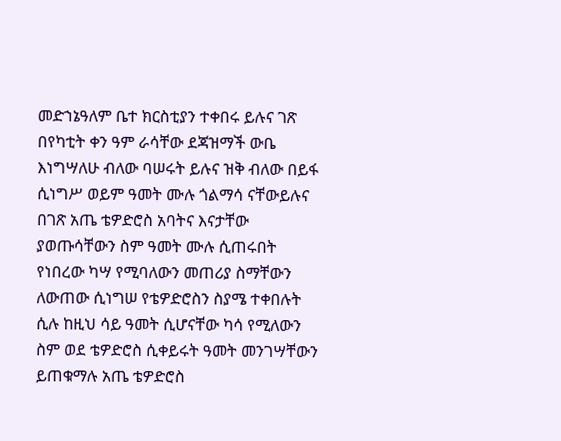መድኀኔዓለም ቤተ ክርስቲያን ተቀበሩ ይሉና ገጽ በየካቲት ቀን ዓም ራሳቸው ደጃዝማች ውቤ እነግሣለሁ ብለው ባሠሩት ይሉና ዝቅ ብለው በይፋ ሲነግሥ ወይም ዓመት ሙሉ ጎልማሳ ናቸውይሉና በገጽ አጤ ቴዎድሮስ አባትና እናታቸው ያወጡሳቸውን ስም ዓመት ሙሉ ሲጠሩበት የነበረው ካሣ የሚባለውን መጠሪያ ስማቸውን ለውጠው ሲነግሠ የቴዎድሮስን ስያሜ ተቀበሉት ሲሉ ከዚህ ሳይ ዓመት ሲሆናቸው ካሳ የሚለውን ስም ወደ ቴዎድሮስ ሲቀይሩት ዓመት መንገሣቸውን ይጠቁማሉ አጤ ቴዎድሮስ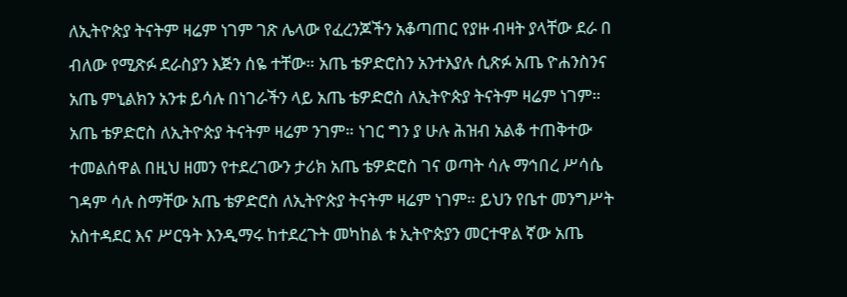ለኢትዮጵያ ትናትም ዛሬም ነገም ገጽ ሌላው የፈረንጆችን አቆጣጠር የያዙ ብዛት ያላቸው ደራ በ ብለው የሚጽፉ ደራስያን እጅን ሰዬ ተቸው። አጤ ቴዎድሮስን አንተእያሉ ሲጽፉ አጤ ዮሐንስንና አጤ ምኒልክን አንቱ ይሳሉ በነገራችን ላይ አጤ ቴዎድሮስ ለኢትዮጵያ ትናትም ዛሬም ነገም። አጤ ቴዎድሮስ ለኢትዮጵያ ትናትም ዛሬም ንገም። ነገር ግን ያ ሁሉ ሕዝብ አልቆ ተጠቅተው ተመልሰዋል በዚህ ዘመን የተደረገውን ታሪክ አጤ ቴዎድሮስ ገና ወጣት ሳሉ ማኅበረ ሥሳሴ ገዳም ሳሉ ስማቸው አጤ ቴዎድሮስ ለኢትዮጵያ ትናትም ዛሬም ነገም። ይህን የቤተ መንግሥት አስተዳደር እና ሥርዓት እንዲማሩ ከተደረጉት መካከል ቱ ኢትዮጵያን መርተዋል ኛው አጤ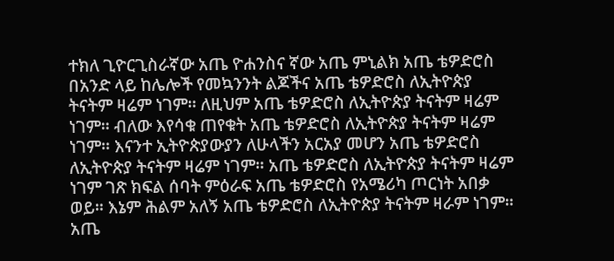ተክለ ጊዮርጊስራኛው አጤ ዮሐንስና ኛው አጤ ምኒልክ አጤ ቴዎድሮስ በአንድ ላይ ከሌሎች የመኳንንት ልጆችና አጤ ቴዎድሮስ ለኢትዮጵያ ትናትም ዛሬም ነገም። ለዚህም አጤ ቴዎድሮስ ለኢትዮጵያ ትናትም ዛሬም ነገም። ብለው እየሳቁ ጠየቁት አጤ ቴዎድሮስ ለኢትዮጵያ ትናትም ዛሬም ነገም። እናንተ ኢትዮጵያውያን ለሁላችን አርአያ መሆን አጤ ቴዎድሮስ ለኢትዮጵያ ትናትም ዛሬም ነገም። አጤ ቴዎድሮስ ለኢትዮጵያ ትናትም ዛሬም ነገም ገጽ ክፍል ሰባት ምዕራፍ አጤ ቴዎድሮስ የአሜሪካ ጦርነት አበቃ ወይ። እኔም ሕልም አለኝ አጤ ቴዎድሮስ ለኢትዮጵያ ትናትም ዛራም ነገም። አጤ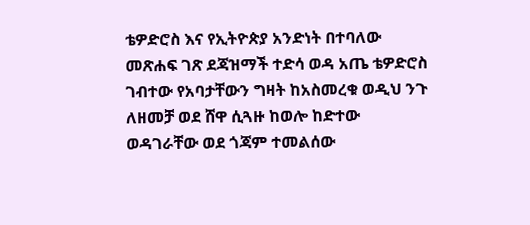ቴዎድሮስ እና የኢትዮጵያ አንድነት በተባለው መጽሐፍ ገጽ ደጃዝማች ተድሳ ወዳ አጤ ቴዎድሮስ ገብተው የአባታቸውን ግዛት ከአስመረቁ ወዲህ ንጉ ለዘመቻ ወደ ሸዋ ሲጓዙ ከወሎ ከድተው ወዳገራቸው ወደ ጎጃም ተመልሰው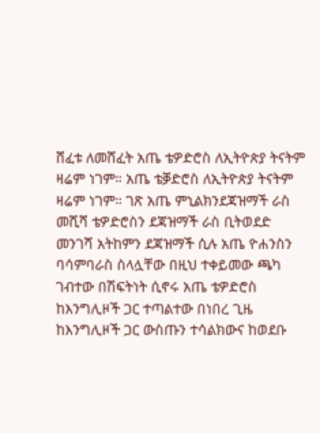ሸፈቱ ለመሸፈት አጤ ቴዎድሮስ ለኢትዮጵያ ትናትም ዛሬም ነገም። አጤ ቴቓድሮስ ለኢትዮጵያ ትናትም ዛሬም ነገም። ገጽ አጤ ምኒልክንደጃዝማች ራስ መሺሻ ቴዎድሮስን ደጃዝማች ራስ ቢትወደድ መንገሻ አትከምን ደጃዝማች ሲሉ አጤ ዮሐንስን ባሳምባራስ ስላሏቸው በዚህ ተቀይመው ጫካ ገብተው በሽፍትነት ሲኖሩ አጤ ቴዎድሮስ ከእንግሊዞች ጋር ተጣልተው በነበረ ጊዜ ከእንግሊዞች ጋር ውስጡን ተሳልክውና ከወደቡ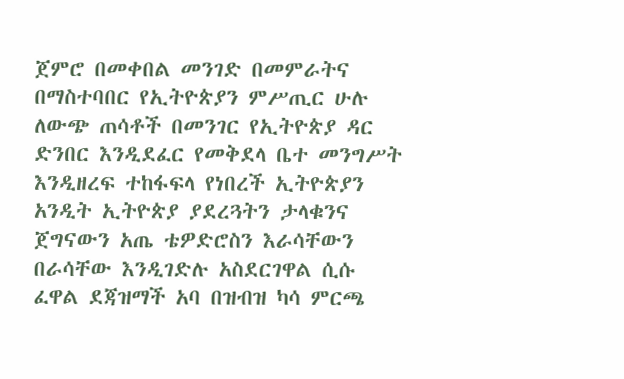ጀምሮ በመቀበል መንገድ በመምራትና በማስተባበር የኢትዮጵያን ምሥጢር ሁሉ ለውጭ ጠሳቶች በመንገር የኢትዮጵያ ዳር ድንበር እንዲደፈር የመቅደላ ቤተ መንግሥት እንዲዘረፍ ተከፋፍላ የነበረች ኢትዮጵያን አንዲት ኢትዮጵያ ያደረጓትን ታላቁንና ጀግናውን አጤ ቴዎድሮስን እራሳቸውን በራሳቸው እንዲገድሉ አስደርገዋል ሲሱ ፈዋል ደጃዝማች አባ በዝብዝ ካሳ ምርጫ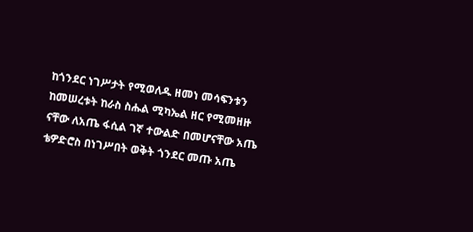ከጎንደር ነገሥታት የሚወለዱ ዘመነ መሳፍንቱን ከመሠረቱት ከራስ ስሑል ሚካኤል ዘር የሚመዘዙ ናቸው ለአጤ ፋሲል ገኛ ተውልድ በመሆናቸው አጤ ቴዎድሮስ በነገሥበት ወቅት ጎንደር መጡ አጤ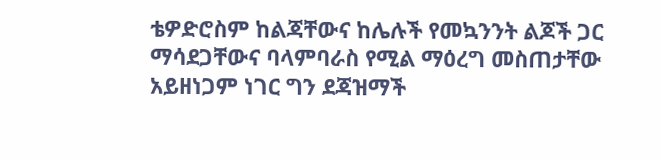ቴዎድሮስም ከልጃቸውና ከሌሉች የመኳንንት ልጆች ጋር ማሳደጋቸውና ባላምባራስ የሚል ማዕረግ መስጠታቸው አይዘነጋም ነገር ግን ደጃዝማች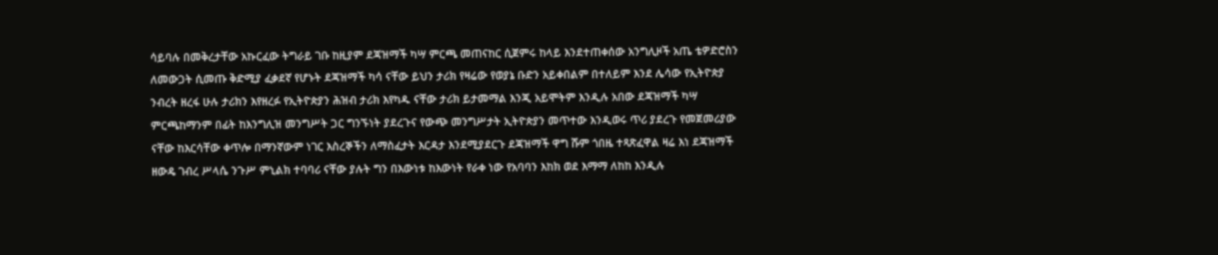ሳይባሉ በመቅረታቸው አኩርፈው ትግራይ ገቡ ከዚያም ደጃዝማች ካሣ ምርጫ መጠናከር ሲጀምሩ ከላይ እንደተጠቀሰው አንግሊዞች አጤ ቴዎድሮስን ለመውጋት ሲመጡ ቅድሚያ ፈቃደኛ የሆኑት ደጃዝማች ካሳ ናቸው ይህን ታሪክ የዛሬው የወያኔ ቡድን አይቀበልም በተለይም እንደ ሌሳው የኢትዮጵያ ንብረት ዘረፋ ሁሉ ታሪክን እየዘረፉ የኢትዮጵያን ሕዝብ ታሪክ እየካዱ ናቸው ታሪክ ይታመማል እንጂ አይሞትም እንዲሉ አበው ደጃዝማች ካሣ ምርጫከማንም በፊት ከእንግሊዝ መንግሥት ጋር ግንኙነት ያደረጉና የውጭ መንግሥታት ኢትዮጵያን መጥተው እንዲወሩ ጥሪ ያደረጉ የመጀመሪያው ናቸው ከእርሳቸው ቀጥሎ በማንኛውም ነገር እስረኞችን ለማስፈታት እርዳታ እንደሚያደርጉ ደጃዝማች ዋግ ሹም ጎበዜ ተጻጽፈዋል ዛሬ እነ ደጃዝማች ዘውዴ ገብረ ሥላሴ ንጉሥ ምኒልክ ተባባሪ ናቸው ያሉት ግን በእውነቱ ከእውነት የራቀ ነው የአባባን እከክ ወደ እማማ ለከከ እንዲሉ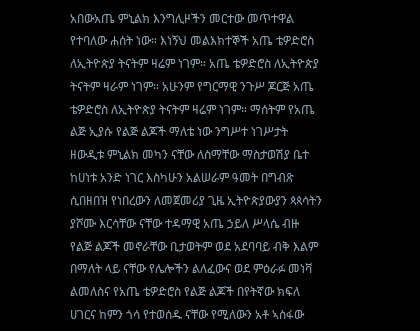አበውአጤ ምኒልክ እንግሊዞችን መርተው መጥተዋል የተባለው ሐሰት ነው። እነኝህ መልእክተኞች አጤ ቴዎድሮስ ለኢትዮጵያ ትናትም ዛሬም ነገም። አጤ ቴዎድሮስ ለኢትዮጵያ ትናትም ዛራም ነገም። አሁንም የግርማዊ ንጉሥ ጆርጅ አጤ ቴዎድሮስ ለኢትዮጵያ ትናትም ዛሬም ነገም። ማሰትም የአጤ ልጅ ኢያሱ የልጅ ልጆች ማለቴ ነው ንግሥተ ነገሥታት ዘውዲቱ ምኒልክ መካን ናቸው ለስማቸው ማስታወሽያ ቤተ ከሀነቱ አንድ ነገር እስካሁን አልሠራም ዓመት በግብጽ ሲበዘበዝ የነበረውን ለመጀመሪያ ጊዜ ኢትዮጵያውያን ጳጳሳትን ያሾሙ እርሳቸው ናቸው ተዳማዊ አጤ ኃይለ ሥላሴ ብዙ የልጅ ልጆች መኖራቸው ቢታወትም ወደ አደባባይ ብቅ እልም በማለት ላይ ናቸው የሌሎችን ልለፈውና ወደ ምዕራፉ መነቫ ልመለስና የአጤ ቴዎድሮስ የልጅ ልጆች በየትኛው ክፍለ ሀገርና ከምን ጎሳ የተወሰዱ ናቸው የሚለውን አቶ ኣስፋው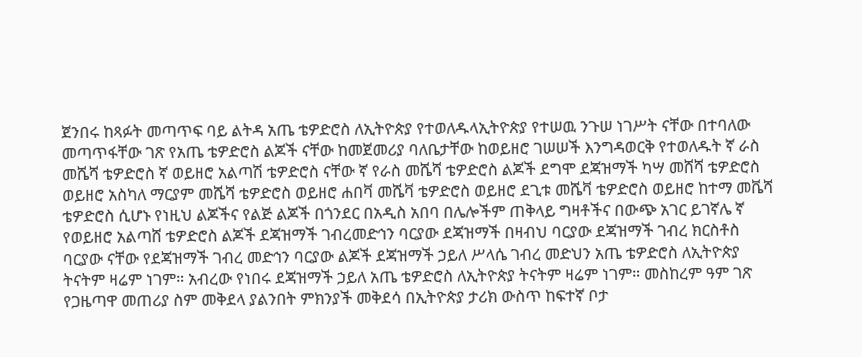ጀንበሩ ከጻፉት መጣጥፍ ባይ ልትዳ አጤ ቴዎድሮስ ለኢትዮጵያ የተወለዱላኢትዮጵያ የተሠዉ ንጉሠ ነገሥት ናቸው በተባለው መጣጥፋቸው ገጽ የአጤ ቴዎድሮስ ልጆች ናቸው ከመጀመሪያ ባለቤታቸው ከወይዘሮ ገሠሠች እንግዳወርቅ የተወለዱት ኛ ራስ መሼሻ ቴዎድሮስ ኛ ወይዘሮ አልጣሽ ቴዎድሮስ ናቸው ኛ የራስ መሼሻ ቴዎድሮስ ልጆች ደግሞ ደጃዝማች ካሣ መሸሻ ቴዎድሮስ ወይዘሮ አስካለ ማርያም መሼሻ ቴዎድሮስ ወይዘሮ ሐበቫ መሼቫ ቴዎድሮስ ወይዘሮ ደጊቱ መሼቫ ቴዎድሮስ ወይዘሮ ከተማ መቬሻ ቴዎድሮስ ሲሆኑ የነዚህ ልጆችና የልጅ ልጆች በጎንደር በአዲስ አበባ በሌሎችም ጠቅላይ ግዛቶችና በውጭ አገር ይገኛሌ ኛ የወይዘሮ አልጣሸ ቴዎድሮስ ልጆች ደጃዝማች ገብረመድኅን ባርያው ደጃዝማች በዛብህ ባርያው ደጃዝማች ገብረ ክርስቶስ ባርያው ናቸው የደጃዝማች ገብረ መድኅን ባርያው ልጆች ደጃዝማች ኃይለ ሥላሴ ገብረ መድህን አጤ ቴዎድሮስ ለኢትዮጵያ ትናትም ዛሬም ነገም። አብረው የነበሩ ደጃዝማች ኃይለ አጤ ቴዎድሮስ ለኢትዮጵያ ትናትም ዛሬም ነገም። መስከረም ዓም ገጽ የጋዜጣዋ መጠሪያ ስም መቅደላ ያልንበት ምክንያች መቅደሳ በኢትዮጵያ ታሪክ ውስጥ ከፍተኛ ቦታ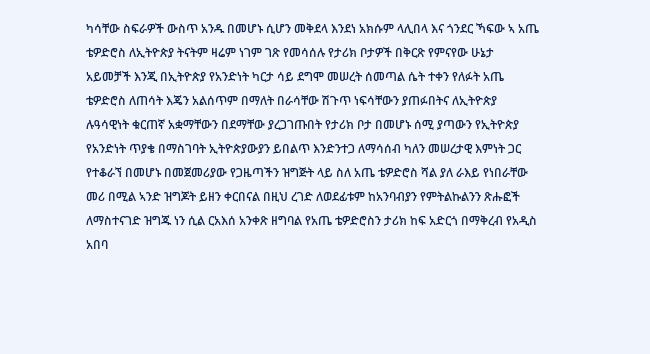ካሳቸው ስፍራዎች ውስጥ አንዱ በመሆኑ ሲሆን መቅደላ እንደነ አክሱም ላሊበላ እና ጎንደር ኻፍው ኣ አጤ ቴዎድሮስ ለኢትዮጵያ ትናትም ዛሬም ነገም ገጽ የመሳሰሉ የታሪክ ቦታዎች በቅርጽ የምናየው ሁኔታ አይመቻች እንጂ በኢትዮጵያ የአንድነት ካርታ ሳይ ደግሞ መሠረት ሰመጣል ሴት ተቀን የለፉት አጤ ቴዎድሮስ ለጠሳት እጄን አልሰጥም በማለት በራሳቸው ሽጉጥ ነፍሳቸውን ያጠፉበትና ለኢትዮጵያ ሉዓሳዊነት ቁርጠኛ አቋማቸውን በደማቸው ያረጋገጡበት የታሪክ ቦታ በመሆኑ ሰሚ ያጣውን የኢትዮጵያ የአንድነት ጥያቄ በማስገባት ኢትዮጵያውያን ይበልጥ እንድንተጋ ለማሳሰብ ካለን መሠረታዊ እምነት ጋር የተቆራኘ በመሆኑ በመጀመሪያው የጋዜጣችን ዝግጅት ላይ ስለ አጤ ቴዎድሮስ ሻል ያለ ራእይ የነበራቸው መሪ በሚል ኣንድ ዝግጆት ይዘን ቀርበናል በዚህ ረገድ ለወደፊቱም ከአንባብያን የምትልኩልንን ጽሑፎች ለማስተናገድ ዝግጁ ነን ሲል ርአእሰ አንቀጽ ዘግባል የአጤ ቴዎድሮስን ታሪክ ከፍ አድርጎ በማቅረብ የአዲስ አበባ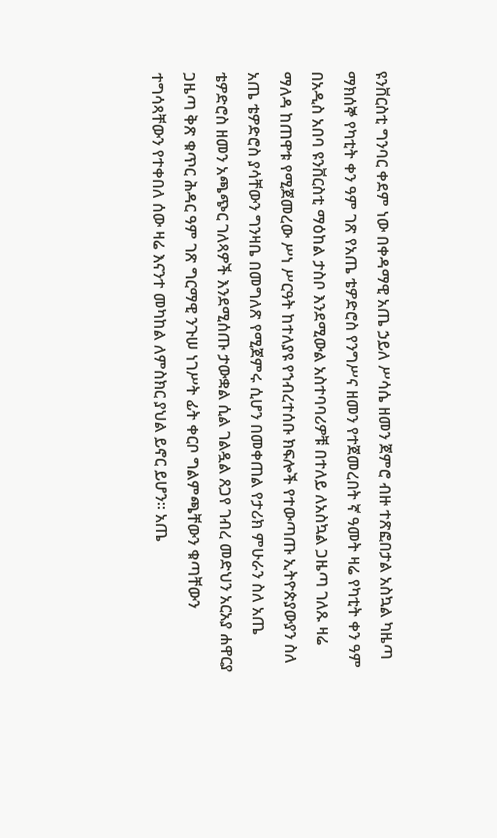ዩንቨርስቲ ግንባር ቀደም ነው በቀዳማዊ አጤ ኃይለ ሥሳሴ ዘመን ጀምሮ ብዙ ተጽፎበታል አስኳል ካዜጣ ማክሰኞ የካቲት ቀን ዓም ገጽ የአጤ ቴዎድሮስ የንግሥና ዘመን የተጀመረበት ኛ ዓመት ዛሬ የካቲት ቀን ዓም በአዲስ አበባ ዩንቨርስቲ ማዕከል ታስቦ እንደሚውል አስተባባሪዎቹ በተለይ ለአስኳል ጋዜጣ ገለጹ ዛሬ ማለዳ ከጠዋቱ የሚጀመረው ሥነ ሥርዓት ከተለያዩ የኀብረተሰቡ ክፍሎች የተውጣጡ ኢትዮጵያውያን ስለ አጤ ቴዎድሮስ ያሳቸውን ግንዛቤ በመግለጽ የሚጀምሩ ሲሆን በመቀጠል የታሪክ ምሁራን ስለ አጤ ቴዎድሮስ ዘመን አጫጭር ገለጻዎች እንደሚሰጡ ታውቋል ሲል ገልዷል ጸጋየ ገብረ መድህን አርአያ ሐዋርያ ጋዜጣ ቅጽ ቁጥር ሕዳር ዓም ገጽ ግርማዊ ንጉሠ ነገሥት ፊት ቀርቦ ግልምጫቸውን ቁጣቸውን ተግሳጻቸውን የተቀበለ ሰው ዛሬ እናንተ መካከል ለምስክር ያህል ይኖር ይሆን። አጤ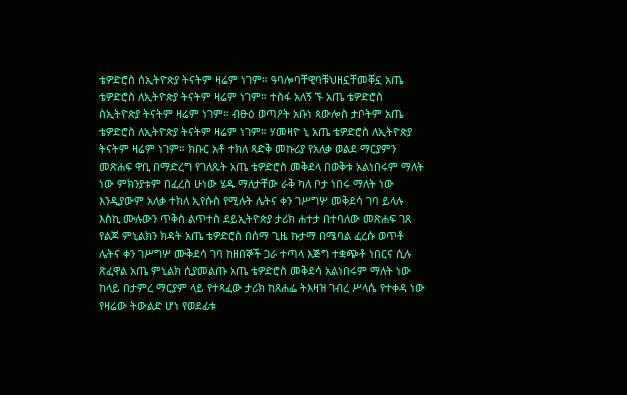ቴዎድሮስ ሰኢትዮጵያ ትናትም ዛሬም ነገም። ዓባሎባቸዊባቹህዘኗቸመቐኗ አጤ ቴዎድሮስ ለኢትዮጵያ ትናትም ዛሬም ነገም። ተስፋ አለኝ ኙ አጤ ቴዎድሮስ ስኢትዮጵያ ትናትም ዛሬም ነገም። ብፁዕ ወጣዖት አቡነ ጳውሎስ ታቦትም አጤ ቴዎድሮስ ለኢትዮጵያ ትናትም ዛሬም ነገም። ሃመዛዮ ኒ አጤ ቴዎድሮስ ለኢትዮጵያ ትናትም ዛሬም ነገም። ክቡር አቶ ተክለ ጻድቅ መኩሪያ የአለቃ ወልደ ማርያምን መጽሐፍ ዋቢ በማድረግ የገለጹት አጤ ቴዎድሮስ መቅደላ በወቅቱ አልነበሩም ማለት ነው ምክንያቱም በፈረስ ሁነው ሄዱ ማለታቸው ራቅ ካለ ቦታ ነበሩ ማለት ነው እንዲያውም አለቃ ተክለ ኢየሱስ የሚሉት ሌትና ቀን ገሥግሦ መቅደሳ ገባ ይላሉ እስኪ ሙሉውን ጥቅስ ልጥተስ ደይኢትዮጵያ ታሪክ ሐተታ በተባለው መጽሐፍ ገጸ የልጆ ምኒልክን ክዳት አጤ ቴዎድሮስ በሰማ ጊዜ ኩታማ በሜባል ፈረሱ ወጥቶ ሌትና ቀን ገሥግሦ ሙቅደሳ ገባ ከዘበኞች ጋራ ተጣላ እጅግ ተቋጭቶ ነበርና ሲሉ ጽፈዋል አጤ ምኒልክ ሲያመልጡ አጤ ቴዎድሮስ መቅደሳ አልነበሩም ማለት ነው ከላይ በታምረ ማርያም ላይ የተጻፈው ታሪክ ከጸሐፌ ትእዛዝ ገብረ ሥላሴ የተቀዳ ነው የዛሬው ትውልድ ሆነ የወደፊቱ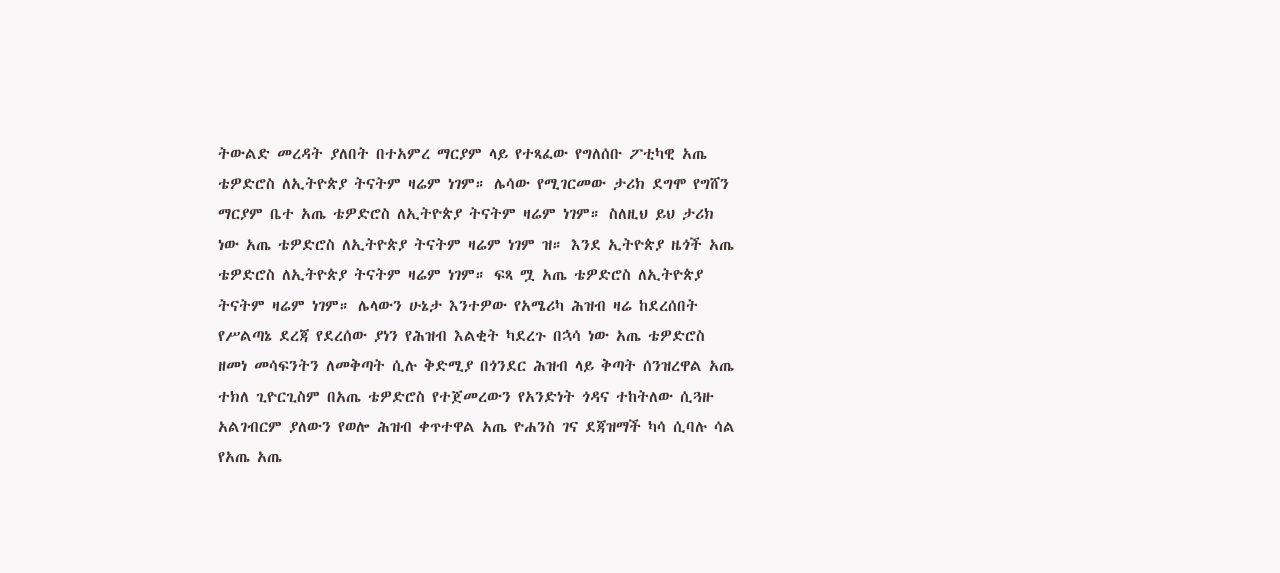ትውልድ መረዳት ያለበት በተአምረ ማርያም ላይ የተጻፈው የግለሰቡ ፖቲካዊ አጤ ቴዎድሮስ ለኢትዮጵያ ትናትም ዛሬም ነገም። ሌሳው የሚገርመው ታሪክ ደግሞ የግሸን ማርያም ቤተ አጤ ቴዎድሮስ ለኢትዮጵያ ትናትም ዛሬም ነገም። ስለዚህ ይህ ታሪክ ነው አጤ ቴዎድሮስ ለኢትዮጵያ ትናትም ዛሬም ነገም ዝ። እንደ ኢትዮጵያ ዜጎች አጤ ቴዎድሮስ ለኢትዮጵያ ትናትም ዛሬም ነገም። ፍጻ ሟ አጤ ቴዎድሮስ ለኢትዮጵያ ትናትም ዛሬም ነገም። ሌላውን ሁኔታ እንተዎው የአሜሪካ ሕዝብ ዛሬ ከደረሰበት የሥልጣኔ ደረጃ የደረሰው ያነን የሕዝብ እልቂት ካደረጉ በኋሳ ነው አጤ ቴዎድሮስ ዘመነ መሳፍንትን ለመቅጣት ሲሉ ቅድሚያ በጎንደር ሕዝብ ላይ ቅጣት ሰንዝረዋል አጤ ተክለ ጊዮርጊስም በአጤ ቴዎድሮስ የተጀመረውን የአንድነት ጎዳና ተከትለው ሲጓዙ አልገብርም ያለውን የወሎ ሕዝብ ቀጥተዋል አጤ ዮሐንስ ገና ደጃዝማች ካሳ ሲባሉ ሳል የአጤ አጤ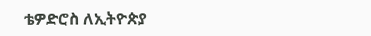ቴዎድሮስ ለኢትዮጵያ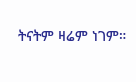ትናትም ዛሬም ነገም።